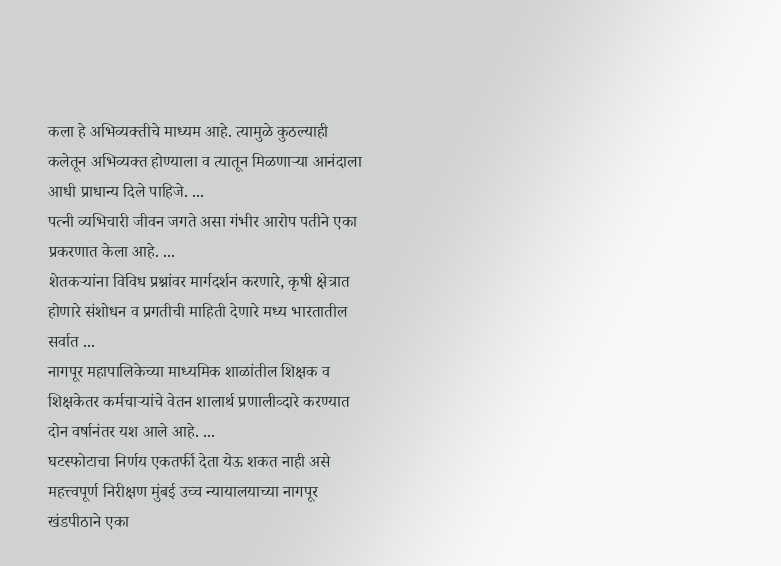कला हे अभिव्यक्तीचे माध्यम आहे. त्यामुळे कुठल्याही कलेतून अभिव्यक्त होण्याला व त्यातून मिळणाऱ्या आनंदाला आधी प्राधान्य दिले पाहिजे. ...
पत्नी व्यभिचारी जीवन जगते असा गंभीर आरोप पतीने एका प्रकरणात केला आहे. ...
शेतकऱ्यांना विविध प्रश्नांवर मार्गदर्शन करणारे, कृषी क्षेत्रात होणारे संशोधन व प्रगतीची माहिती देणारे मध्य भारतातील सर्वात ...
नागपूर महापालिकेच्या माध्यमिक शाळांतील शिक्षक व शिक्षकेतर कर्मचाऱ्यांचे वेतन शालार्थ प्रणालीव्दारे करण्यात दोन वर्षानंतर यश आले आहे. ...
घटस्फोटाचा निर्णय एकतर्फी देता येऊ शकत नाही असे महत्त्वपूर्ण निरीक्षण मुंबई उच्च न्यायालयाच्या नागपूर खंडपीठाने एका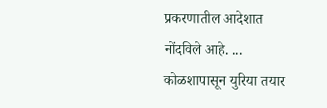प्रकरणातील आदेशात नोंदविले आहे. ...
कोळशापासून युरिया तयार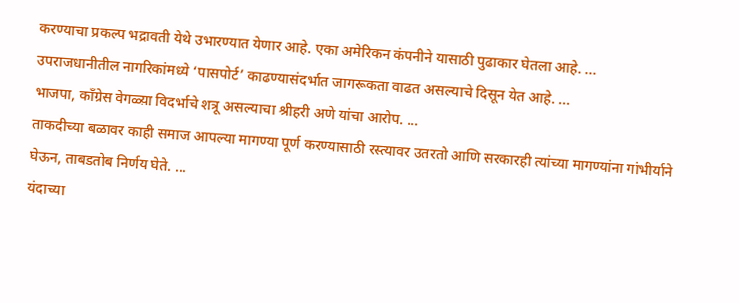करण्याचा प्रकल्प भद्रावती येथे उभारण्यात येणार आहे. एका अमेरिकन कंपनीने यासाठी पुढाकार घेतला आहे. ...
उपराजधानीतील नागरिकांमध्ये ‘पासपोर्ट’ काढण्यासंदर्भात जागरूकता वाढत असल्याचे दिसून येत आहे. ...
भाजपा, काँग्रेस वेगळ्य़ा विदर्भाचे शत्रू असल्याचा श्रीहरी अणे यांचा आरोप. ...
ताकदीच्या बळावर काही समाज आपल्या मागण्या पूर्ण करण्यासाठी रस्त्यावर उतरतो आणि सरकारही त्यांच्या मागण्यांना गांभीर्याने घेऊन, ताबडतोब निर्णय घेते. ...
यंदाच्या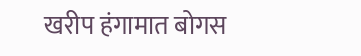खरीप हंगामात बोगस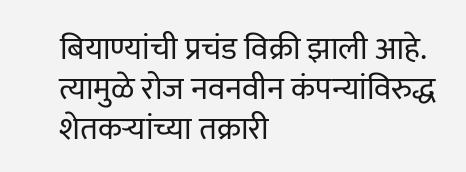बियाण्यांची प्रचंड विक्री झाली आहे. त्यामुळे रोज नवनवीन कंपन्यांविरुद्ध शेतकऱ्यांच्या तक्रारी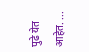पुढे येत आहेत. ...